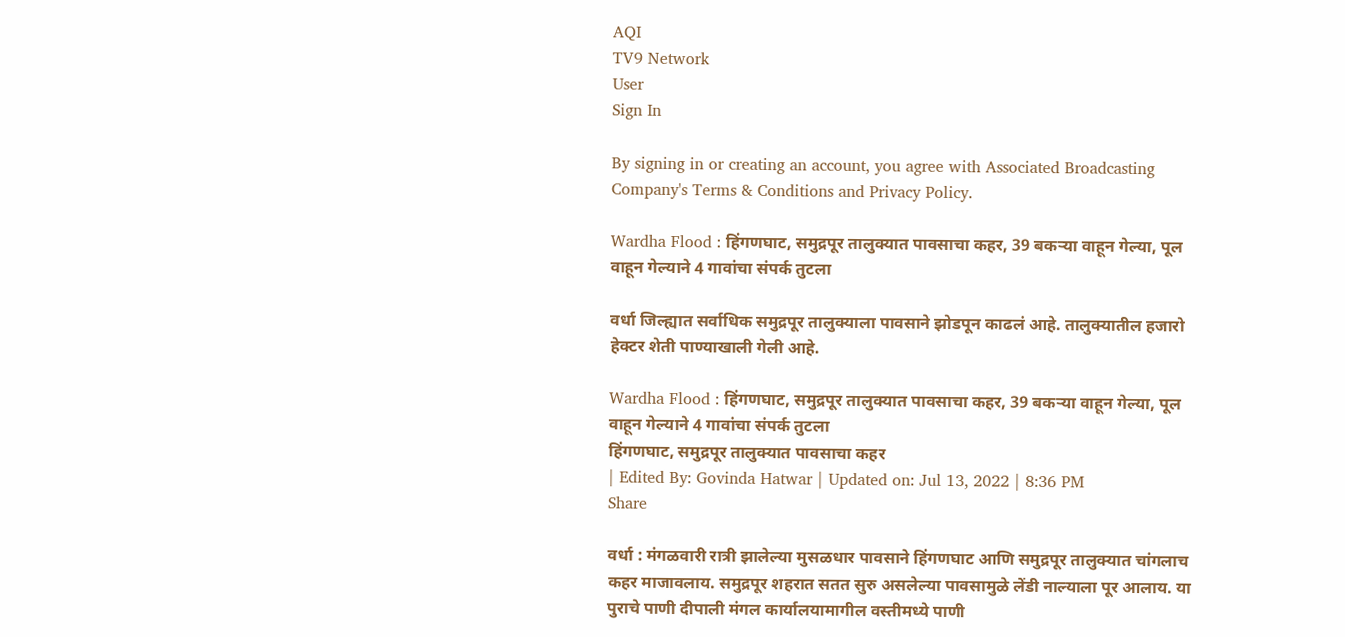AQI
TV9 Network
User
Sign In

By signing in or creating an account, you agree with Associated Broadcasting Company's Terms & Conditions and Privacy Policy.

Wardha Flood : हिंगणघाट, समुद्रपूर तालुक्यात पावसाचा कहर, 39 बकऱ्या वाहून गेल्या, पूल वाहून गेल्याने 4 गावांचा संपर्क तुटला

वर्धा जिल्ह्यात सर्वाधिक समुद्रपूर तालुक्याला पावसाने झोडपून काढलं आहे. तालुक्यातील हजारो हेक्टर शेती पाण्याखाली गेली आहे.

Wardha Flood : हिंगणघाट, समुद्रपूर तालुक्यात पावसाचा कहर, 39 बकऱ्या वाहून गेल्या, पूल वाहून गेल्याने 4 गावांचा संपर्क तुटला
हिंगणघाट, समुद्रपूर तालुक्यात पावसाचा कहर
| Edited By: Govinda Hatwar | Updated on: Jul 13, 2022 | 8:36 PM
Share

वर्धा : मंगळवारी रात्री झालेल्या मुसळधार पावसाने हिंगणघाट आणि समुद्रपूर तालुक्यात चांगलाच कहर माजावलाय. समुद्रपूर शहरात सतत सुरु असलेल्या पावसामुळे लेंडी नाल्याला पूर आलाय. या पुराचे पाणी दीपाली मंगल कार्यालयामागील वस्तीमध्ये पाणी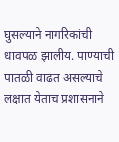घुसल्याने नागरिकांची धावपळ झालीय. पाण्याची पातळी वाढत असल्याचे लक्षात येताच प्रशासनाने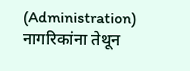(Administration) नागरिकांना तेथून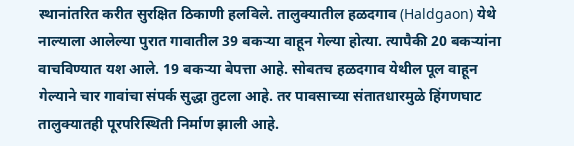स्थानांतरित करीत सुरक्षित ठिकाणी हलविले. तालुक्यातील हळदगाव (Haldgaon) येथे नाल्याला आलेल्या पुरात गावातील 39 बकऱ्या वाहून गेल्या होत्या. त्यापैकी 20 बकऱ्यांना वाचविण्यात यश आले. 19 बकऱ्या बेपत्ता आहे. सोबतच हळदगाव येथील पूल वाहून गेल्याने चार गावांचा संपर्क सुद्धा तुटला आहे. तर पावसाच्या संतातधारमुळे हिंगणघाट तालुक्यातही पूरपरिस्थिती निर्माण झाली आहे.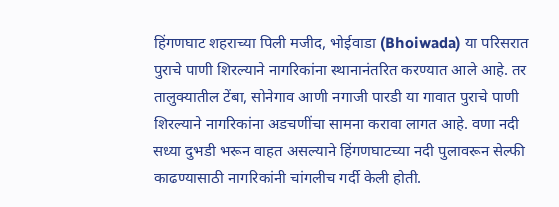हिंगणघाट शहराच्या पिली मजीद, भोईवाडा (Bhoiwada) या परिसरात पुराचे पाणी शिरल्याने नागरिकांना स्थानानंतरित करण्यात आले आहे. तर तालुक्यातील टेंबा, सोनेगाव आणी नगाजी पारडी या गावात पुराचे पाणी शिरल्याने नागरिकांना अडचणींचा सामना करावा लागत आहे. वणा नदी सध्या दुभडी भरून वाहत असल्याने हिंगणघाटच्या नदी पुलावरून सेल्फी काढण्यासाठी नागरिकांनी चांगलीच गर्दी केली होती.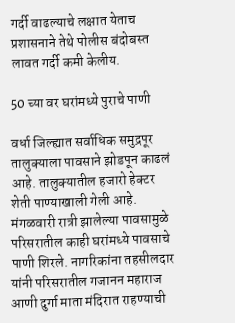गर्दी वाढल्याचे लक्षात येताच प्रशासनाने तेथे पोलीस बंदोबस्त लावत गर्दी कमी केलीय.

50 च्या वर घरांमध्ये पुराचे पाणी

वर्धा जिल्ह्यात सर्वाधिक समुद्रपूर तालुक्याला पावसाने झोडपून काढलं आहे. तालुक्यातील हजारो हेक्टर शेती पाण्याखाली गेली आहे. मंगळवारी रात्री झालेल्या पावसामुळे परिसरातील काही घरांमध्ये पावसाचे पाणी शिरले. नागरिकांना तहसीलदार यांनी परिसरातील गजानन महाराज आणी दुर्गा माता मंदिरात राहण्याची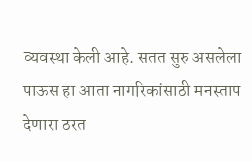व्यवस्था केली आहे. सतत सुरु असलेला पाऊस हा आता नागरिकांसाठी मनस्ताप देणारा ठरत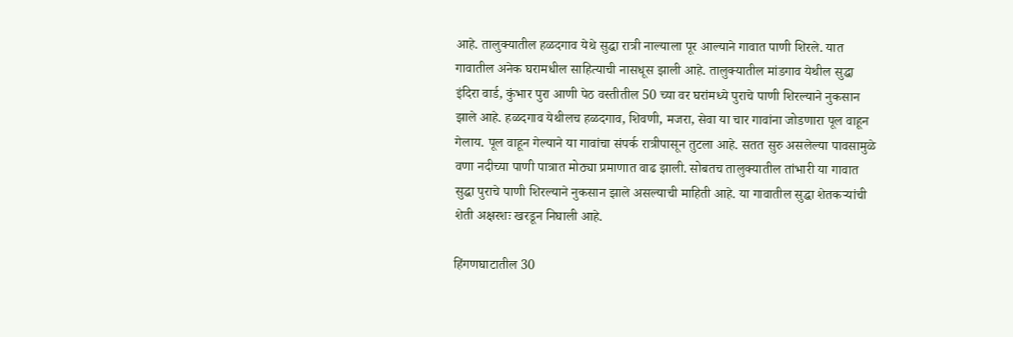आहे. तालुक्यातील हळदगाव येथे सुद्धा रात्री नाल्याला पूर आल्याने गावात पाणी शिरले. यात गावातील अनेक घरामधील साहित्याची नासधूस झाली आहे. तालुक्यातील मांडगाव येथील सुद्धा इंदिरा वार्ड, कुंभार पुरा आणी पेठ वस्तीतील 50 च्या वर घरांमध्ये पुराचे पाणी शिरल्याने नुकसान झाले आहे. हळदगाव येथीलच हळदगाव, शिवणी, मजरा, सेवा या चार गावांना जोडणारा पूल वाहून गेलाय. पूल वाहून गेल्याने या गावांचा संपर्क रात्रीपासून तुटला आहे. सतत सुरु असलेल्या पावसामुळे वणा नदीच्या पाणी पात्रात मोठ्या प्रमाणात वाढ झाली. सोबतच तालुक्यातील तांभारी या गावात सुद्धा पुराचे पाणी शिरल्याने नुकसान झाले असल्याची माहिती आहे. या गावातील सुद्धा शेतकऱ्यांची शेती अक्षरशः खरडून निघाली आहे.

हिंगणघाटातील 30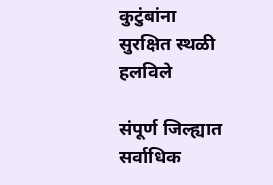कुटुंबांना सुरक्षित स्थळी हलविले

संपूर्ण जिल्ह्यात सर्वाधिक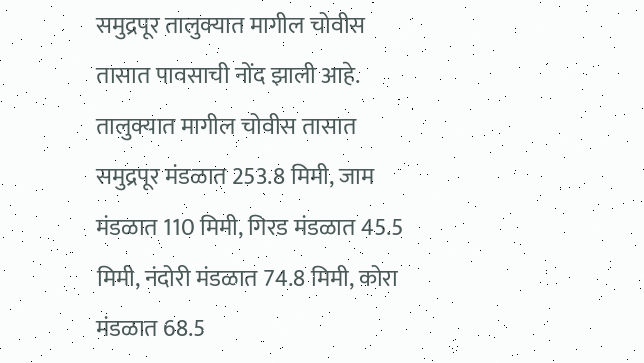समुद्रपूर तालुक्यात मागील चोवीस तासात पावसाची नोंद झाली आहे. तालुक्यात मागील चोवीस तासात समुद्रपूर मंडळात 253.8 मिमी, जाम मंडळात 110 मिमी, गिरड मंडळात 45.5 मिमी, नंदोरी मंडळात 74.8 मिमी, कोरा मंडळात 68.5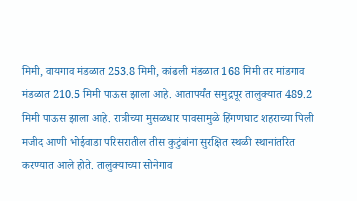मिमी, वायगाव मंडळात 253.8 मिमी, कांढली मंडळात 168 मिमी तर मांडगाव मंडळात 210.5 मिमी पाऊस झाला आहे. आतापर्यंत समुद्रपूर तालुक्यात 489.2 मिमी पाऊस झाला आहे. रात्रीच्या मुसळधार पावसामुळे हिंगणघाट शहराच्या पिली मजीद आणी भोईवाडा परिसरातील तीस कुटुंबांना सुरक्षित स्थळी स्थानांतरित करण्यात आले होते. तालुक्याच्या सोनेगाव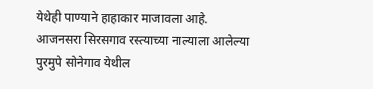येथेही पाण्याने हाहाकार माजावला आहे. आजनसरा सिरसगाव रस्त्याच्या नाल्याला आलेल्या पुरमुपे सोनेगाव येथील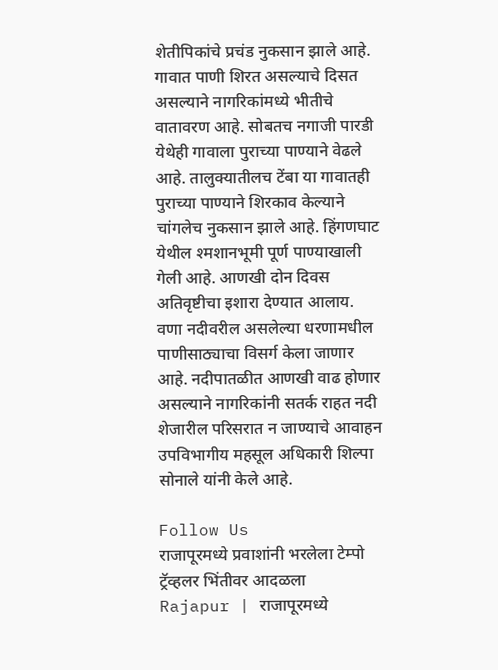शेतीपिकांचे प्रचंड नुकसान झाले आहे. गावात पाणी शिरत असल्याचे दिसत असल्याने नागरिकांमध्ये भीतीचे वातावरण आहे. सोबतच नगाजी पारडी येथेही गावाला पुराच्या पाण्याने वेढले आहे. तालुक्यातीलच टेंबा या गावातही पुराच्या पाण्याने शिरकाव केल्याने चांगलेच नुकसान झाले आहे. हिंगणघाट येथील श्मशानभूमी पूर्ण पाण्याखाली गेली आहे. आणखी दोन दिवस अतिवृष्टीचा इशारा देण्यात आलाय. वणा नदीवरील असलेल्या धरणामधील पाणीसाठ्याचा विसर्ग केला जाणार आहे. नदीपातळीत आणखी वाढ होणार असल्याने नागरिकांनी सतर्क राहत नदी शेजारील परिसरात न जाण्याचे आवाहन उपविभागीय महसूल अधिकारी शिल्पा सोनाले यांनी केले आहे.

Follow Us
राजापूरमध्ये प्रवाशांनी भरलेला टेम्पो ट्रॅव्हलर भिंतीवर आदळला
Rajapur | राजापूरमध्ये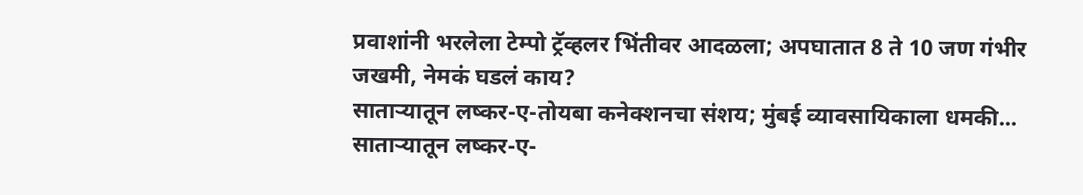प्रवाशांनी भरलेला टेम्पो ट्रॅव्हलर भिंतीवर आदळला; अपघातात 8 ते 10 जण गंभीर जखमी, नेमकं घडलं काय?
साताऱ्यातून लष्कर-ए-तोयबा कनेक्शनचा संशय; मुंबई व्यावसायिकाला धमकी...
साताऱ्यातून लष्कर-ए-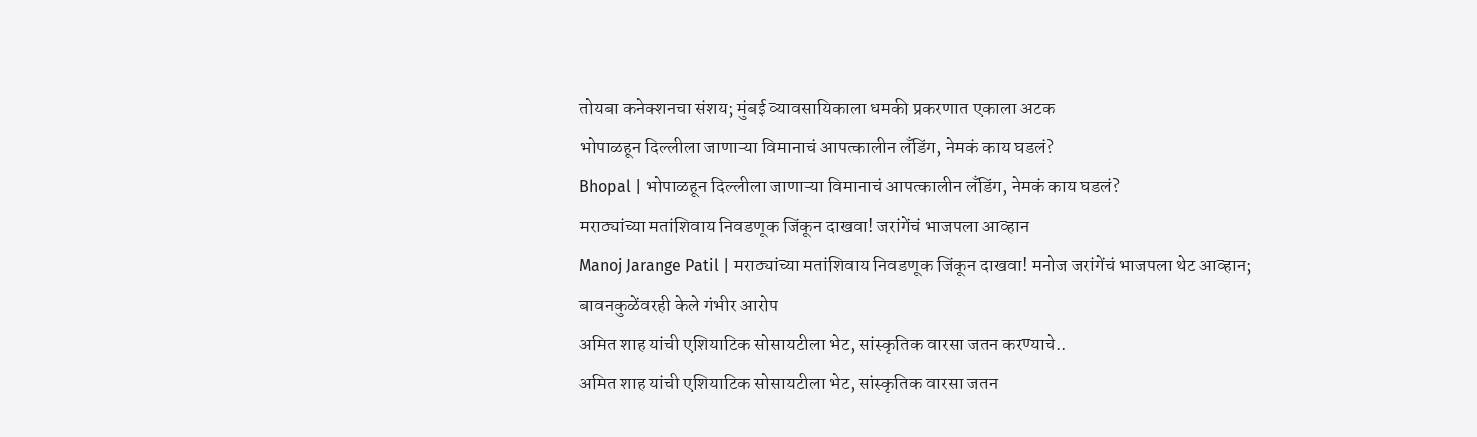तोयबा कनेक्शनचा संशय; मुंबई व्यावसायिकाला धमकी प्रकरणात एकाला अटक
भोपाळहून दिल्लीला जाणाऱ्या विमानाचं आपत्कालीन लँडिंग, नेमकं काय घडलं?
Bhopal | भोपाळहून दिल्लीला जाणाऱ्या विमानाचं आपत्कालीन लँडिंग, नेमकं काय घडलं?
मराठ्यांच्या मतांशिवाय निवडणूक जिंकून दाखवा! जरांगेंचं भाजपला आव्हान
Manoj Jarange Patil | मराठ्यांच्या मतांशिवाय निवडणूक जिंकून दाखवा! मनोज जरांगेंचं भाजपला थेट आव्हान; बावनकुळेंवरही केले गंभीर आरोप
अमित शाह यांची एशियाटिक सोसायटीला भेट, सांस्कृतिक वारसा जतन करण्याचे..
अमित शाह यांची एशियाटिक सोसायटीला भेट, सांस्कृतिक वारसा जतन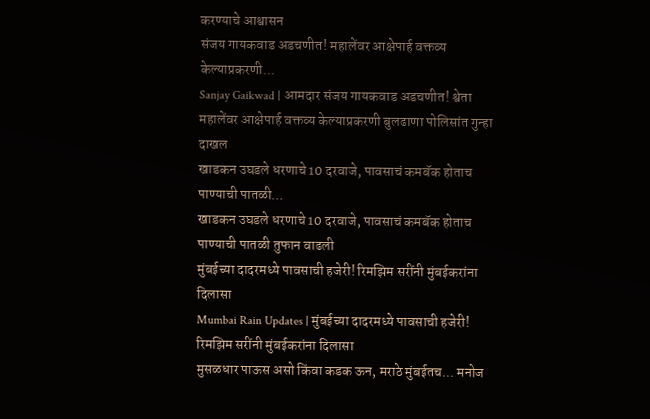करण्याचे आश्वासन
संजय गायकवाड अडचणीत! महालेंवर आक्षेपार्ह वक्तव्य केल्याप्रकरणी...
Sanjay Gaikwad | आमदार संजय गायकवाड अडचणीत! श्वेता महालेंवर आक्षेपार्ह वक्तव्य केल्याप्रकरणी बुलढाणा पोलिसांत गुन्हा दाखल
खाडकन उघडले धरणाचे 10 दरवाजे, पावसाचं कमबॅक होताच पाण्याची पातळी...
खाडकन उघडले धरणाचे 10 दरवाजे, पावसाचं कमबॅक होताच पाण्याची पातळी तुफान वाढली
मुंबईच्या दादरमध्ये पावसाची हजेरी! रिमझिम सरींनी मुंबईकरांना दिलासा
Mumbai Rain Updates | मुंबईच्या दादरमध्ये पावसाची हजेरी! रिमझिम सरींनी मुंबईकरांना दिलासा
मुसळधार पाऊस असो किंवा कडक ऊन, मराठे मुंबईतच... मनोज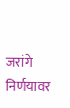जरांगे निर्णयावर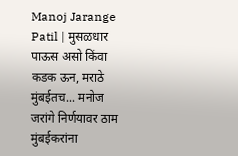Manoj Jarange Patil | मुसळधार पाऊस असो किंवा कडक ऊन, मराठे मुंबईतच... मनोज जरांगे निर्णयावर ठाम
मुंबईकरांना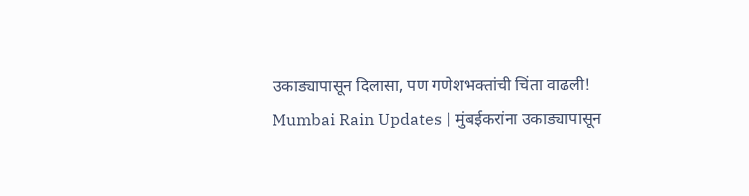उकाड्यापासून दिलासा, पण गणेशभक्तांची चिंता वाढली!
Mumbai Rain Updates | मुंबईकरांना उकाड्यापासून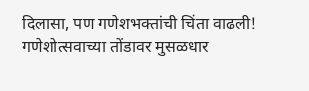दिलासा, पण गणेशभक्तांची चिंता वाढली! गणेशोत्सवाच्या तोंडावर मुसळधार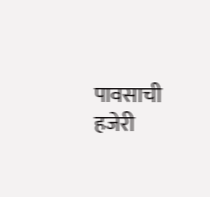पावसाची हजेरी